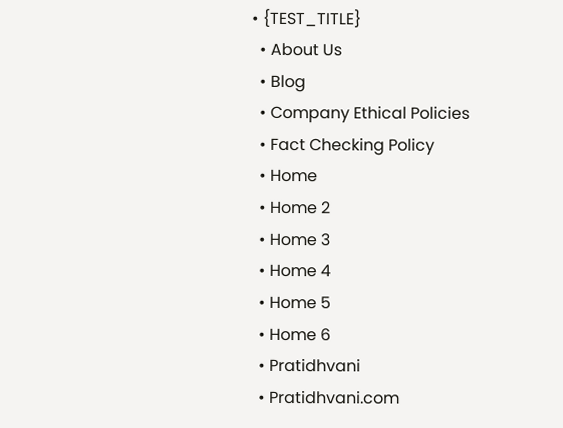• {TEST_TITLE}
  • About Us
  • Blog
  • Company Ethical Policies
  • Fact Checking Policy
  • Home
  • Home 2
  • Home 3
  • Home 4
  • Home 5
  • Home 6
  • Pratidhvani
  • Pratidhvani.com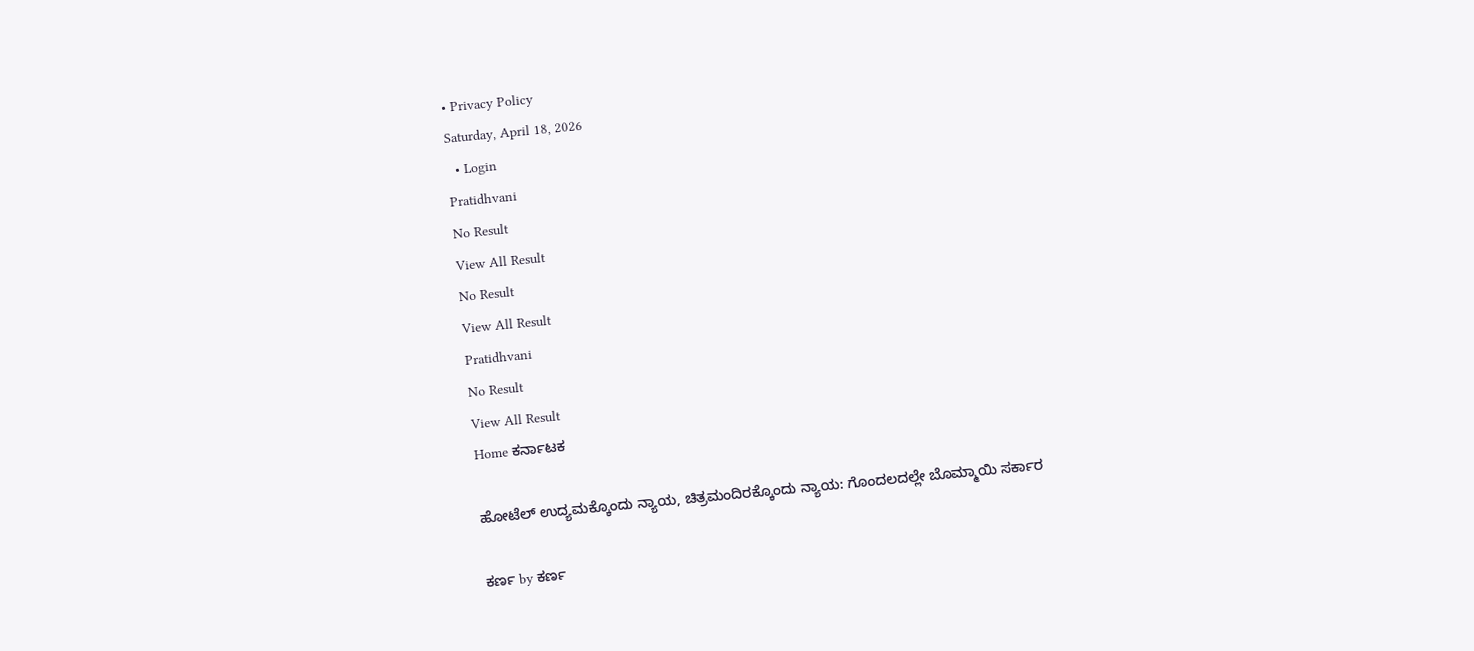• Privacy Policy
Saturday, April 18, 2026
  • Login
Pratidhvani
No Result
View All Result
No Result
View All Result
Pratidhvani
No Result
View All Result
Home ಕರ್ನಾಟಕ

ಹೋಟೆಲ್‌ ಉದ್ಯಮಕ್ಕೊಂದು ನ್ಯಾಯ, ಚಿತ್ರಮಂದಿರಕ್ಕೊಂದು ನ್ಯಾಯ: ಗೊಂದಲದಲ್ಲೇ ಬೊಮ್ಮಾಯಿ ಸರ್ಕಾರ

ಕರ್ಣ by ಕರ್ಣ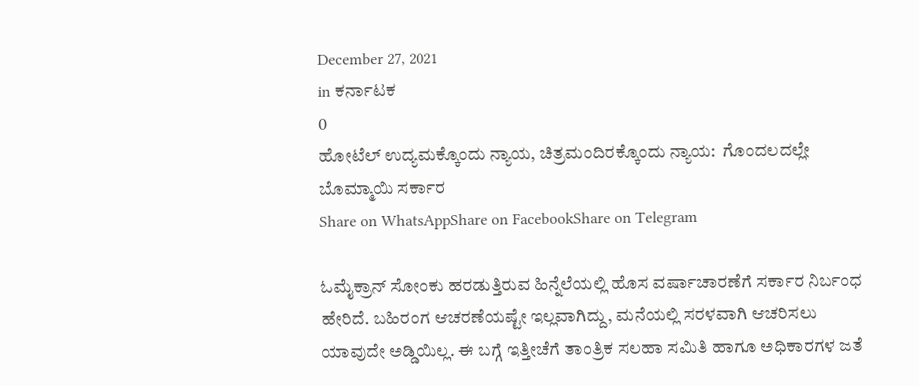December 27, 2021
in ಕರ್ನಾಟಕ
0
ಹೋಟೆಲ್‌ ಉದ್ಯಮಕ್ಕೊಂದು ನ್ಯಾಯ, ಚಿತ್ರಮಂದಿರಕ್ಕೊಂದು ನ್ಯಾಯ:  ಗೊಂದಲದಲ್ಲೇ ಬೊಮ್ಮಾಯಿ ಸರ್ಕಾರ
Share on WhatsAppShare on FacebookShare on Telegram

ಓಮೈಕ್ರಾನ್‌ ಸೋಂಕು ಹರಡುತ್ತಿರುವ ಹಿನ್ನೆಲೆಯಲ್ಲಿ ಹೊಸ ವರ್ಷಾಚಾರಣೆಗೆ ಸರ್ಕಾರ ನಿರ್ಬಂಧ ಹೇರಿದೆ. ಬಹಿರಂಗ ಆಚರಣೆಯಷ್ಟೇ ಇಲ್ಲವಾಗಿದ್ದು, ಮನೆಯಲ್ಲಿ ಸರಳವಾಗಿ ಆಚರಿಸಲು ಯಾವುದೇ ಅಡ್ಡಿಯಿಲ್ಲ. ಈ ಬಗ್ಗೆ ಇತ್ತೀಚೆಗೆ ತಾಂತ್ರಿಕ ಸಲಹಾ ಸಮಿತಿ ಹಾಗೂ ಅಧಿಕಾರಗಳ ಜತೆ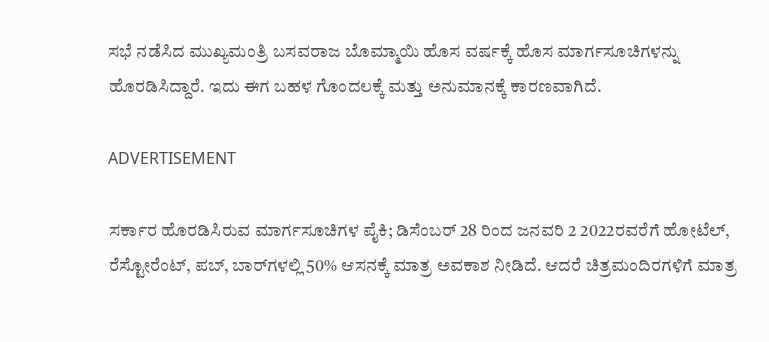ಸಭೆ ನಡೆಸಿದ ಮುಖ್ಯಮಂತ್ರಿ ಬಸವರಾಜ ಬೊಮ್ಮಾಯಿ ಹೊಸ ವರ್ಷಕ್ಕೆ ಹೊಸ ಮಾರ್ಗಸೂಚಿಗಳನ್ನು ಹೊರಡಿಸಿದ್ದಾರೆ. ಇದು ಈಗ ಬಹಳ ಗೊಂದಲಕ್ಕೆ ಮತ್ತು ಅನುಮಾನಕ್ಕೆ ಕಾರಣವಾಗಿದೆ.

ADVERTISEMENT

ಸರ್ಕಾರ ಹೊರಡಿಸಿರುವ ಮಾರ್ಗಸೂಚಿಗಳ ಪೈಕಿ; ಡಿಸೆಂಬರ್‌ 28 ರಿಂದ ಜನವರಿ 2 2022ರವರೆಗೆ ಹೋಟೆಲ್‌‌, ರೆಸ್ಟೋರೆಂಟ್, ಪಬ್‌, ಬಾರ್‌ಗಳಲ್ಲಿ 50% ಆಸನಕ್ಕೆ ಮಾತ್ರ ಅವಕಾಶ ನೀಡಿದೆ. ಆದರೆ ಚಿತ್ರಮಂದಿರಗಳಿಗೆ ಮಾತ್ರ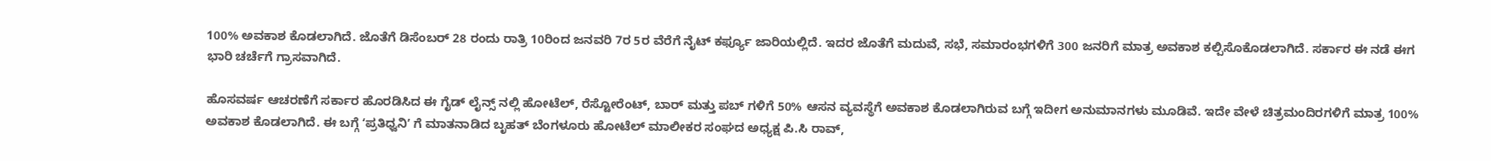100% ಅವಕಾಶ ಕೊಡಲಾಗಿದೆ. ಜೊತೆಗೆ ಡಿಸೆಂಬರ್‌ 28 ರಂದು ರಾತ್ರಿ 10ರಿಂದ ಜನವರಿ 7ರ 5ರ ವೆರೆಗೆ ನೈಟ್‌ ಕರ್ಫ್ಯೂ ಜಾರಿಯಲ್ಲಿದೆ. ಇದರ ಜೊತೆಗೆ ಮದುವೆ, ಸಭೆ, ಸಮಾರಂಭಗಳಿಗೆ 300 ಜನರಿಗೆ ಮಾತ್ರ ಅವಕಾಶ ಕಲ್ಪಿಸೊಕೊಡಲಾಗಿದೆ. ಸರ್ಕಾರ ಈ ನಡೆ ಈಗ ಭಾರಿ ಚರ್ಚೆಗೆ ಗ್ರಾಸವಾಗಿದೆ.

ಹೊಸವರ್ಷ ಆಚರಣೆಗೆ ಸರ್ಕಾರ ಹೊರಡಿಸಿದ ಈ ಗೈಡ್‌ ಲೈನ್ಸ್‌ ನಲ್ಲಿ ಹೋಟೆಲ್‌, ರೆಸ್ಟೋರೆಂಟ್‌, ಬಾರ್‌ ಮತ್ತು ಪಬ್‌ ಗಳಿಗೆ 50% ಆಸನ ವ್ಯವಸ್ಥೆಗೆ ಅವಕಾಶ ಕೊಡಲಾಗಿರುವ ಬಗ್ಗೆ ಇದೀಗ ಅನುಮಾನಗಳು ಮೂಡಿವೆ. ಇದೇ ವೇಳೆ ಚಿತ್ರಮಂದಿರಗಳಿಗೆ ಮಾತ್ರ 100% ಅವಕಾಶ ಕೊಡಲಾಗಿದೆ. ಈ ಬಗ್ಗೆ ʻಪ್ರತಿಧ್ವನಿʼ ಗೆ ಮಾತನಾಡಿದ ಬೃಹತ್ ಬೆಂಗಳೂರು‌ ಹೋಟೆಲ್‌ ಮಾಲೀಕರ ಸಂಘದ ಅಧ್ಯಕ್ಷ ಪಿ.ಸಿ ರಾವ್,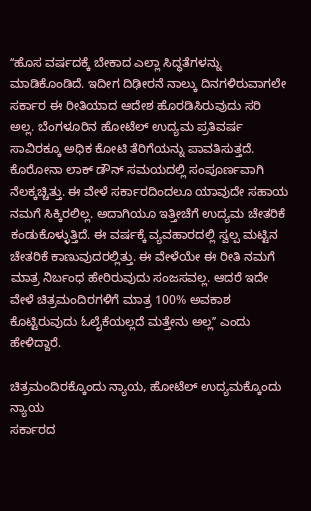ʻʻಹೊಸ ವರ್ಷದಕ್ಕೆ ಬೇಕಾದ ಎಲ್ಲಾ ಸಿದ್ಧತೆಗಳನ್ನು ಮಾಡಿಕೊಂಡಿದೆ. ಇದೀಗ ದಿಢೀರನೆ ನಾಲ್ಕು ದಿನಗಳಿರುವಾಗಲೇ ಸರ್ಕಾರ ಈ ರೀತಿಯಾದ ಆದೇಶ ಹೊರಡಿಸಿರುವುದು ಸರಿ ಅಲ್ಲ. ಬೆಂಗಳೂರಿನ ಹೋಟೆಲ್‌ ಉದ್ಯಮ ಪ್ರತಿವರ್ಷ ಸಾವಿರಕ್ಕೂ ಅಧಿಕ ಕೋಟಿ ತೆರಿಗೆಯನ್ನು ಪಾವತಿಸುತ್ತದೆ. ಕೊರೋನಾ ಲಾಕ್‌ ಡೌನ್‌ ಸಮಯದಲ್ಲಿ ಸಂಪೂರ್ಣವಾಗಿ ನೆಲಕ್ಕಚ್ಚಿತ್ತು. ಈ ವೇಳೆ ಸರ್ಕಾರದಿಂದಲೂ ಯಾವುದೇ ಸಹಾಯ ನಮಗೆ ಸಿಕ್ಕಿರಲಿಲ್ಲ. ಅದಾಗಿಯೂ ಇತ್ತೀಚೆಗೆ ಉದ್ಯಮ ಚೇತರಿಕೆ ಕಂಡುಕೊಳ್ಳುತ್ತಿದೆ. ಈ ವರ್ಷಕ್ಕೆ ವ್ಯವಹಾರದಲ್ಲಿ ಸ್ವಲ್ಪ ಮಟ್ಟಿನ ಚೇತರಿಕೆ ಕಾಣುವುದರಲ್ಲಿತ್ತು. ಈ ವೇಳೆಯೇ ಈ ರೀತಿ ನಮಗೆ ಮಾತ್ರ ನಿರ್ಬಂಧ ಹೇರಿರುವುದು ಸಂಜಸವಲ್ಲ. ಆದರೆ ಇದೇ ವೇಳೆ ಚಿತ್ರಮಂದಿರಗಳಿಗೆ ಮಾತ್ರ 100% ಅವಕಾಶ ಕೊಟ್ಟಿರುವುದು ಓಲೈಕೆಯಲ್ಲದೆ ಮತ್ತೇನು ಅಲ್ಲʼʼ ಎಂದು ಹೇಳಿದ್ದಾರೆ.

ಚಿತ್ರಮಂದಿರಕ್ಕೊಂದು ನ್ಯಾಯ, ಹೋಟೆಲ್‌ ಉದ್ಯಮಕ್ಕೊಂದು ನ್ಯಾಯ
ಸರ್ಕಾರದ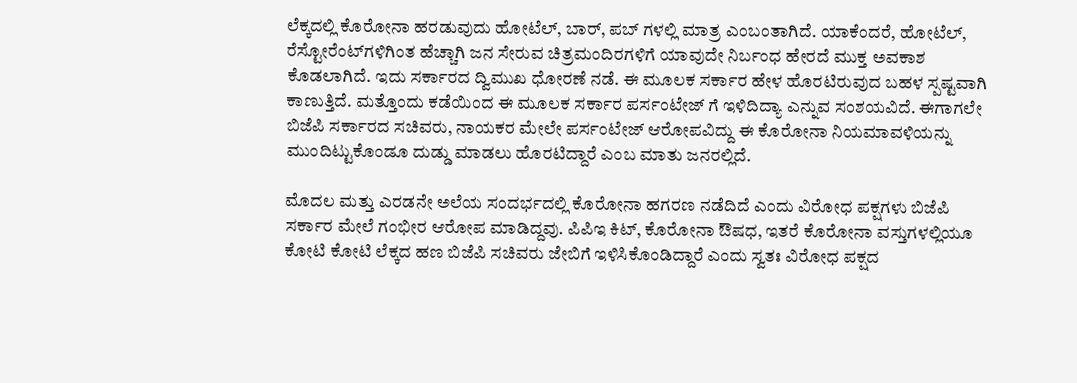ಲೆಕ್ಕದಲ್ಲಿ ಕೊರೋನಾ ಹರಡುವುದು ಹೋಟೆಲ್‌, ಬಾರ್, ಪಬ್‌ ಗಳಲ್ಲಿ ಮಾತ್ರ ಎಂಬಂತಾಗಿದೆ. ಯಾಕೆಂದರೆ, ಹೋಟೆಲ್‌, ರೆಸ್ಟೋರೆಂಟ್‌ಗಳಿಗಿಂತ ಹೆಚ್ಚಾಗಿ ಜನ ಸೇರುವ ಚಿತ್ರಮಂದಿರಗಳಿಗೆ ಯಾವುದೇ ನಿರ್ಬಂಧ ಹೇರದೆ ಮುಕ್ತ ಅವಕಾಶ ಕೊಡಲಾಗಿದೆ. ಇದು ಸರ್ಕಾರದ ದ್ವಿಮುಖ ಧೋರಣೆ ನಡೆ. ಈ ಮೂಲಕ ಸರ್ಕಾರ ಹೇಳ ಹೊರಟಿರುವುದ ಬಹಳ ಸ್ಪಷ್ಟವಾಗಿ ಕಾಣುತ್ತಿದೆ. ಮತ್ತೊಂದು ಕಡೆಯಿಂದ ಈ ಮೂಲಕ ಸರ್ಕಾರ ಪರ್ಸಂಟೇಜ್‌ ಗೆ ಇಳಿದಿದ್ಯಾ ಎನ್ನುವ ಸಂಶಯವಿದೆ. ಈಗಾಗಲೇ ಬಿಜೆಪಿ ಸರ್ಕಾರದ ಸಚಿವರು, ನಾಯಕರ ಮೇಲೇ ಪರ್ಸಂಟೇಜ್‌ ಆರೋಪವಿದ್ದು ಈ ಕೊರೋನಾ ನಿಯಮಾವಳಿಯನ್ನು ಮುಂದಿಟ್ಟುಕೊಂಡೂ ದುಡ್ಡು ಮಾಡಲು ಹೊರಟಿದ್ದಾರೆ ಎಂಬ ಮಾತು ಜನರಲ್ಲಿದೆ.

ಮೊದಲ ಮತ್ತು ಎರಡನೇ ಅಲೆಯ ಸಂದರ್ಭದಲ್ಲಿ ಕೊರೋನಾ ಹಗರಣ ನಡೆದಿದೆ ಎಂದು ವಿರೋಧ ಪಕ್ಷಗಳು ಬಿಜೆಪಿ ಸರ್ಕಾರ ಮೇಲೆ ಗಂಭೀರ ಆರೋಪ ಮಾಡಿದ್ದವು. ಪಿಪಿಇ ಕಿಟ್‌, ಕೊರೋನಾ ಔಷಧ, ಇತರೆ ಕೊರೋನಾ ವಸ್ತುಗಳಲ್ಲಿಯೂ ಕೋಟಿ ಕೋಟಿ ಲೆಕ್ಕದ ಹಣ ಬಿಜೆಪಿ ಸಚಿವರು ಜೇಬಿಗೆ ಇಳಿಸಿಕೊಂಡಿದ್ದಾರೆ ಎಂದು ಸ್ವತಃ ವಿರೋಧ ಪಕ್ಷದ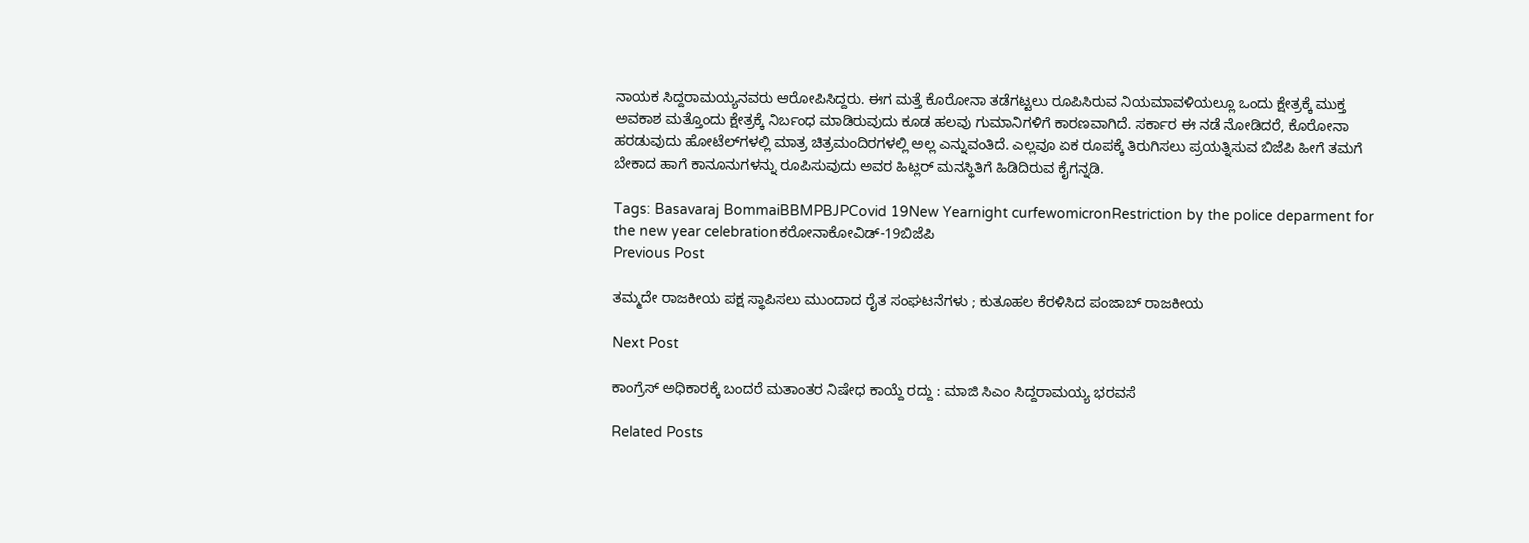ನಾಯಕ ಸಿದ್ದರಾಮಯ್ಯನವರು ಆರೋಪಿಸಿದ್ದರು. ಈಗ ಮತ್ತೆ ಕೊರೋನಾ ತಡೆಗಟ್ಟಲು ರೂಪಿಸಿರುವ ನಿಯಮಾವಳಿಯಲ್ಲೂ ಒಂದು ಕ್ಷೇತ್ರಕ್ಕೆ ಮುಕ್ತ ಅವಕಾಶ ಮತ್ತೊಂದು ಕ್ಷೇತ್ರಕ್ಕೆ ನಿರ್ಬಂಧ ಮಾಡಿರುವುದು ಕೂಡ ಹಲವು ಗುಮಾನಿಗಳಿಗೆ ಕಾರಣವಾಗಿದೆ. ಸರ್ಕಾರ ಈ ನಡೆ ನೋಡಿದರೆ, ಕೊರೋನಾ ಹರಡುವುದು ಹೋಟೆಲ್‌ಗಳಲ್ಲಿ ಮಾತ್ರ ಚಿತ್ರಮಂದಿರಗಳಲ್ಲಿ ಅಲ್ಲ ಎನ್ನುವಂತಿದೆ. ಎಲ್ಲವೂ ಏಕ ರೂಪಕ್ಕೆ ತಿರುಗಿಸಲು ಪ್ರಯತ್ನಿಸುವ ಬಿಜೆಪಿ ಹೀಗೆ ತಮಗೆ ಬೇಕಾದ ಹಾಗೆ ಕಾನೂನುಗಳನ್ನು ರೂಪಿಸುವುದು ಅವರ ಹಿಟ್ಲರ್‌ ಮನಸ್ಥಿತಿಗೆ ಹಿಡಿದಿರುವ ಕೈಗನ್ನಡಿ.

Tags: Basavaraj BommaiBBMPBJPCovid 19New Yearnight curfewomicronRestriction by the police deparment for the new year celebrationಕರೋನಾಕೋವಿಡ್-19ಬಿಜೆಪಿ
Previous Post

ತಮ್ಮದೇ ರಾಜಕೀಯ ಪಕ್ಷ ಸ್ಥಾಪಿಸಲು ಮುಂದಾದ ರೈತ ಸಂಘಟನೆಗಳು ; ಕುತೂಹಲ ಕೆರಳಿಸಿದ ಪಂಜಾಬ್ ರಾಜಕೀಯ

Next Post

ಕಾಂಗ್ರೆಸ್ ಅಧಿಕಾರಕ್ಕೆ ಬಂದರೆ ಮತಾಂತರ ನಿಷೇಧ ಕಾಯ್ದೆ ರದ್ದು : ಮಾಜಿ ಸಿಎಂ ಸಿದ್ದರಾಮಯ್ಯ ಭರವಸೆ

Related Posts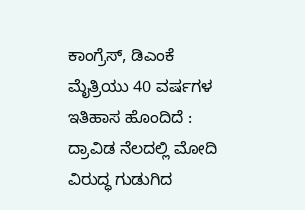ಕಾಂಗ್ರೆಸ್, ಡಿಎಂಕೆ ಮೈತ್ರಿಯು 40 ವರ್ಷಗಳ ಇತಿಹಾಸ ಹೊಂದಿದೆ : ದ್ರಾವಿಡ ನೆಲದಲ್ಲಿ ಮೋದಿ ವಿರುದ್ಧ ಗುಡುಗಿದ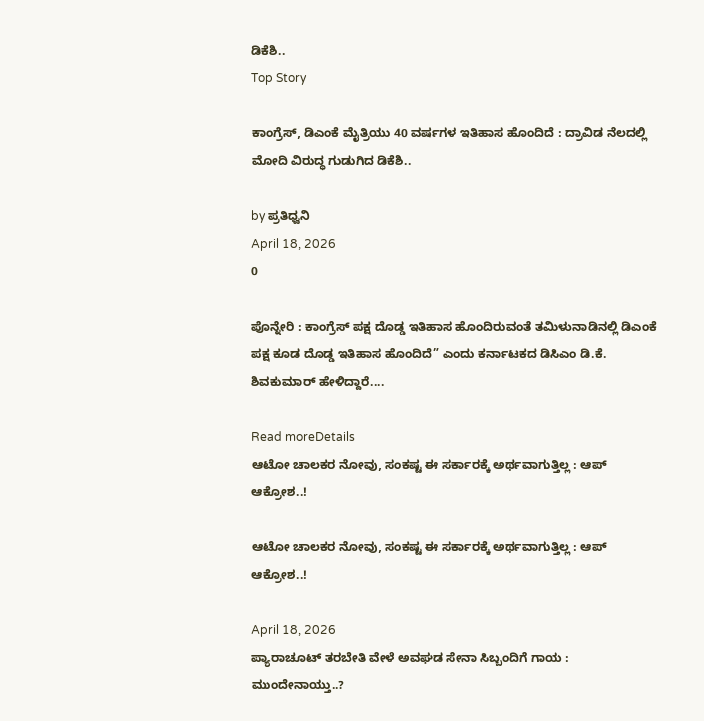ಡಿಕೆಶಿ..
Top Story

ಕಾಂಗ್ರೆಸ್, ಡಿಎಂಕೆ ಮೈತ್ರಿಯು 40 ವರ್ಷಗಳ ಇತಿಹಾಸ ಹೊಂದಿದೆ : ದ್ರಾವಿಡ ನೆಲದಲ್ಲಿ ಮೋದಿ ವಿರುದ್ಧ ಗುಡುಗಿದ ಡಿಕೆಶಿ..

by ಪ್ರತಿಧ್ವನಿ
April 18, 2026
0

ಪೊನ್ನೇರಿ : ಕಾಂಗ್ರೆಸ್ ಪಕ್ಷ ದೊಡ್ಡ ಇತಿಹಾಸ ಹೊಂದಿರುವಂತೆ ತಮಿಳುನಾಡಿನಲ್ಲಿ ಡಿಎಂಕೆ ಪಕ್ಷ ಕೂಡ ದೊಡ್ಡ ಇತಿಹಾಸ ಹೊಂದಿದೆ” ಎಂದು ಕರ್ನಾಟಕದ ಡಿಸಿಎಂ ಡಿ.ಕೆ. ಶಿವಕುಮಾರ್ ಹೇಳಿದ್ದಾರೆ....

Read moreDetails
ಆಟೋ ಚಾಲಕರ ನೋವು, ಸಂಕಷ್ಟ ಈ ಸರ್ಕಾರಕ್ಕೆ ಅರ್ಥವಾಗುತ್ತಿಲ್ಲ : ಆಪ್‌ ಆಕ್ರೋಶ..!

ಆಟೋ ಚಾಲಕರ ನೋವು, ಸಂಕಷ್ಟ ಈ ಸರ್ಕಾರಕ್ಕೆ ಅರ್ಥವಾಗುತ್ತಿಲ್ಲ : ಆಪ್‌ ಆಕ್ರೋಶ..!

April 18, 2026
ಪ್ಯಾರಾಚೂಟ್ ತರಬೇತಿ ವೇಳೆ ಅವಘಡ ಸೇನಾ ಸಿಬ್ಬಂದಿಗೆ ಗಾಯ : ಮುಂದೇನಾಯ್ತು..?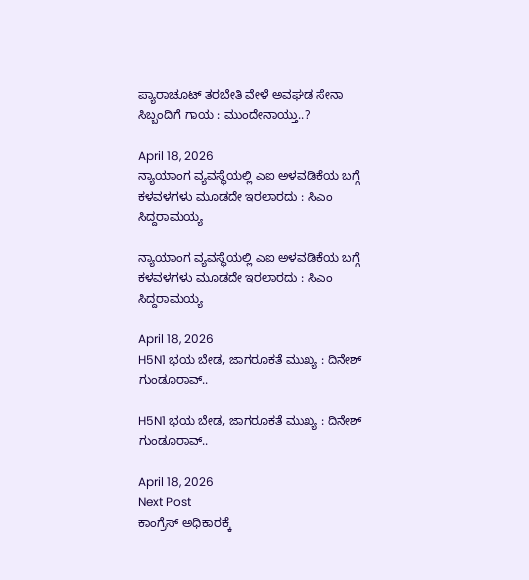ಪ್ಯಾರಾಚೂಟ್ ತರಬೇತಿ ವೇಳೆ ಅವಘಡ ಸೇನಾ ಸಿಬ್ಬಂದಿಗೆ ಗಾಯ : ಮುಂದೇನಾಯ್ತು..?

April 18, 2026
ನ್ಯಾಯಾಂಗ ವ್ಯವಸ್ಥೆಯಲ್ಲಿ ಎಐ ಅಳವಡಿಕೆಯ ಬಗ್ಗೆ ಕಳವಳಗಳು ಮೂಡದೇ ಇರಲಾರದು : ಸಿಎಂ ಸಿದ್ದರಾಮಯ್ಯ

ನ್ಯಾಯಾಂಗ ವ್ಯವಸ್ಥೆಯಲ್ಲಿ ಎಐ ಅಳವಡಿಕೆಯ ಬಗ್ಗೆ ಕಳವಳಗಳು ಮೂಡದೇ ಇರಲಾರದು : ಸಿಎಂ ಸಿದ್ದರಾಮಯ್ಯ

April 18, 2026
H5N1 ಭಯ ಬೇಡ, ಜಾಗರೂಕತೆ ಮುಖ್ಯ : ದಿನೇಶ್ ಗುಂಡೂರಾವ್‌..

H5N1 ಭಯ ಬೇಡ, ಜಾಗರೂಕತೆ ಮುಖ್ಯ : ದಿನೇಶ್ ಗುಂಡೂರಾವ್‌..

April 18, 2026
Next Post
ಕಾಂಗ್ರೆಸ್ ಅಧಿಕಾರಕ್ಕೆ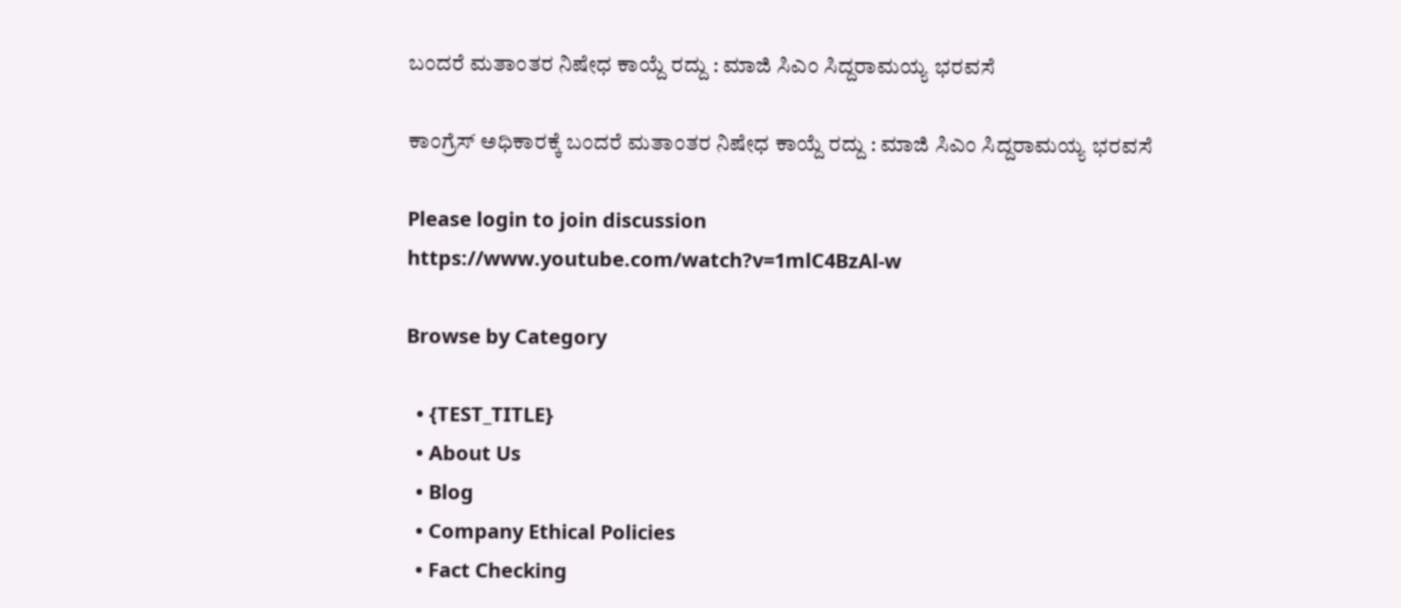ಬಂದರೆ ಮತಾಂತರ ನಿಷೇಧ ಕಾಯ್ದೆ ರದ್ದು : ಮಾಜಿ ಸಿಎಂ ಸಿದ್ದರಾಮಯ್ಯ ಭರವಸೆ

ಕಾಂಗ್ರೆಸ್ ಅಧಿಕಾರಕ್ಕೆ ಬಂದರೆ ಮತಾಂತರ ನಿಷೇಧ ಕಾಯ್ದೆ ರದ್ದು : ಮಾಜಿ ಸಿಎಂ ಸಿದ್ದರಾಮಯ್ಯ ಭರವಸೆ

Please login to join discussion
https://www.youtube.com/watch?v=1mlC4BzAl-w

Browse by Category

  • {TEST_TITLE}
  • About Us
  • Blog
  • Company Ethical Policies
  • Fact Checking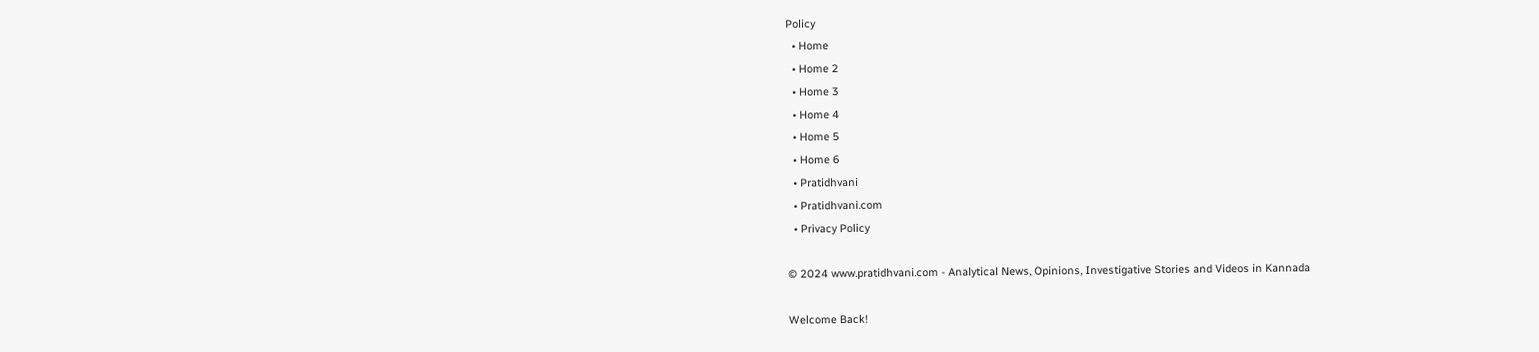Policy
  • Home
  • Home 2
  • Home 3
  • Home 4
  • Home 5
  • Home 6
  • Pratidhvani
  • Pratidhvani.com
  • Privacy Policy

© 2024 www.pratidhvani.com - Analytical News, Opinions, Investigative Stories and Videos in Kannada

Welcome Back!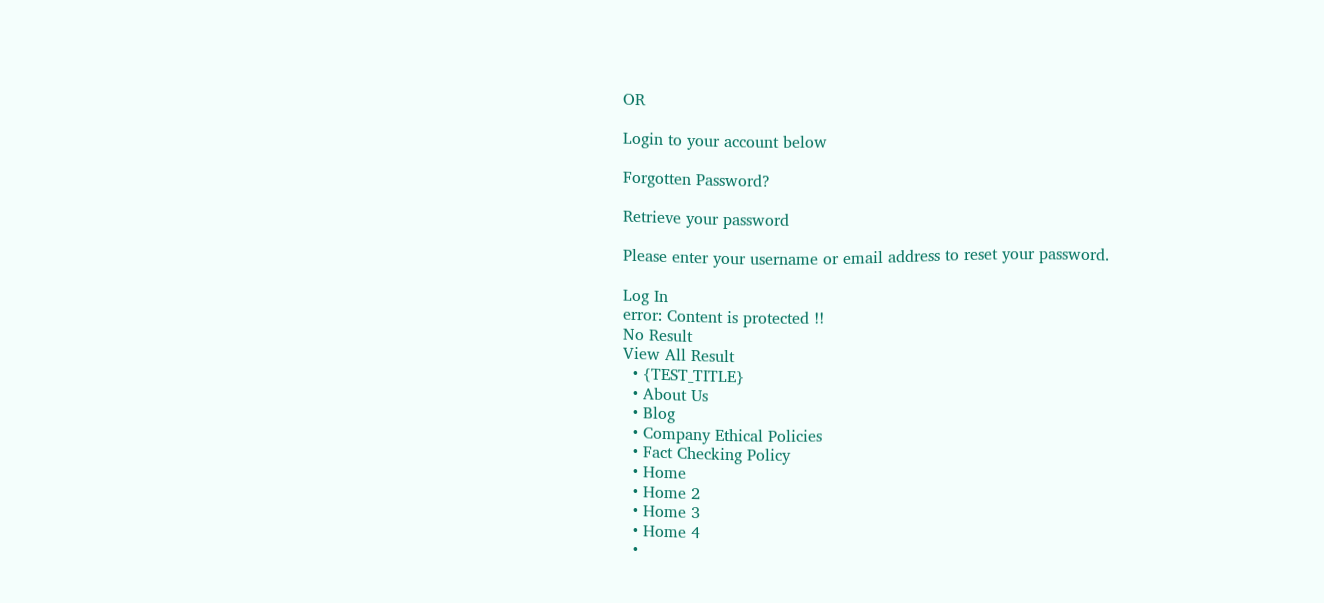OR

Login to your account below

Forgotten Password?

Retrieve your password

Please enter your username or email address to reset your password.

Log In
error: Content is protected !!
No Result
View All Result
  • {TEST_TITLE}
  • About Us
  • Blog
  • Company Ethical Policies
  • Fact Checking Policy
  • Home
  • Home 2
  • Home 3
  • Home 4
  •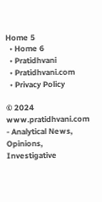Home 5
  • Home 6
  • Pratidhvani
  • Pratidhvani.com
  • Privacy Policy

© 2024 www.pratidhvani.com - Analytical News, Opinions, Investigative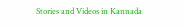Stories and Videos in Kannada